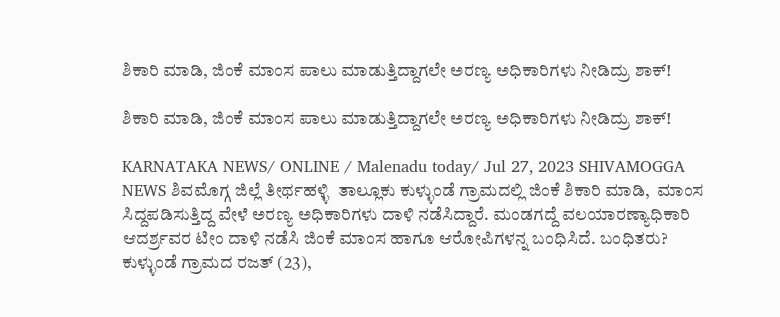ಶಿಕಾರಿ ಮಾಡಿ, ಜಿಂಕೆ ಮಾಂಸ ಪಾಲು ಮಾಡುತ್ತಿದ್ದಾಗಲೇ ಅರಣ್ಯ ಅಧಿಕಾರಿಗಳು ನೀಡಿದ್ರು ಶಾಕ್!

ಶಿಕಾರಿ ಮಾಡಿ, ಜಿಂಕೆ ಮಾಂಸ ಪಾಲು ಮಾಡುತ್ತಿದ್ದಾಗಲೇ ಅರಣ್ಯ ಅಧಿಕಾರಿಗಳು ನೀಡಿದ್ರು ಶಾಕ್!

KARNATAKA NEWS/ ONLINE / Malenadu today/ Jul 27, 2023 SHIVAMOGGA NEWS ಶಿವಮೊಗ್ಗ ಜಿಲ್ಲೆ ತೀರ್ಥಹಳ್ಳಿ  ತಾಲ್ಲೂಕು ಕುಳ್ಳುಂಡೆ ಗ್ರಾಮದಲ್ಲಿ ಜಿಂಕೆ ಶಿಕಾರಿ ಮಾಡಿ,  ಮಾಂಸ ಸಿದ್ದಪಡಿಸುತ್ತಿದ್ದ ವೇಳೆ ಅರಣ್ಯ ಅಧಿಕಾರಿಗಳು ದಾಳಿ ನಡೆಸಿದ್ದಾರೆ. ಮಂಡಗದ್ದೆ ವಲಯಾರಣ್ಯಾಧಿಕಾರಿ ಆದರ್ಶ್ರವರ ಟೀಂ ದಾಳಿ ನಡೆಸಿ ಜಿಂಕೆ ಮಾಂಸ ಹಾಗೂ ಆರೋಪಿಗಳನ್ನ ಬಂಧಿಸಿದೆ. ಬಂಧಿತರು? ಕುಳ್ಳುಂಡೆ ಗ್ರಾಮದ ರಜತ್‌ (23),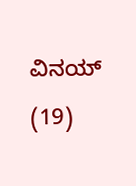ವಿನಯ್‌ (19)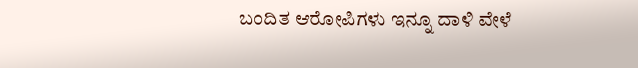ಬಂದಿತ ಆರೋಪಿಗಳು ಇನ್ನೂ ದಾಳಿ ವೇಳೆ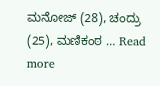ಮನೋಜ್‌ (28), ಚಂದ್ರು (25), ಮಣಿಕಂಠ … Read more